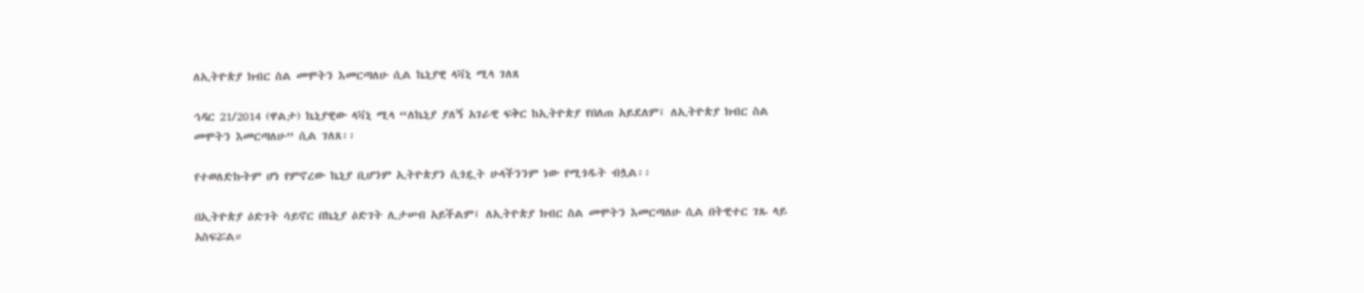ለኢትዮጵያ ክብር ስል መሞትን እመርጣለሁ ሲል ኬኒያዊ ላቫኒ ሚላ ገለጸ

ኅዳር 21/2014 (ዋልታ) ኬኒያዊው ላቫኒ ሚላ “ለኬኒያ ያለኝ አገራዊ ፍቅር ከኢትዮጵያ የበለጠ አይደለም፤ ለኢትዮጵያ ክብር ስል መሞትን እመርጣለሁ” ሲል ገለጸ፡፡

የተወለድኩትም ሆነ የምኖረው ኬኒያ ቢሆንም ኢትዮጵያን ሲጎዷት ሁላችንንም ነው የሚጎዱት ብሏል፡፡

በኢትዮጵያ ዕድገት ሳይኖር በኬኒያ ዕድገት ሊታሠብ አይችልም፤ ለኢትዮጵያ ክብር ስል መሞትን እመርጣለሁ ሲል በትዊተር ገጹ ላይ አስፍሯል።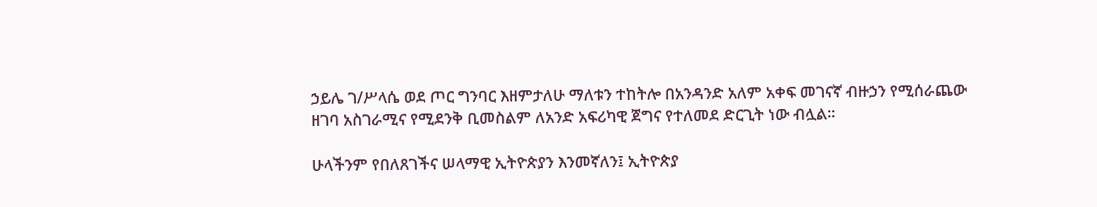ኃይሌ ገ/ሥላሴ ወደ ጦር ግንባር እዘምታለሁ ማለቱን ተከትሎ በአንዳንድ አለም አቀፍ መገናኛ ብዙኃን የሚሰራጨው ዘገባ አስገራሚና የሚደንቅ ቢመስልም ለአንድ አፍሪካዊ ጀግና የተለመደ ድርጊት ነው ብሏል፡፡

ሁላችንም የበለጸገችና ሠላማዊ ኢትዮጵያን እንመኛለን፤ ኢትዮጵያ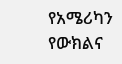የአሜሪካን የውክልና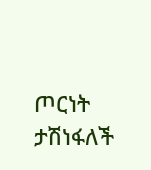ጦርነት ታሽነፋለች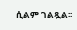ሲልም ገልጿል፡፡